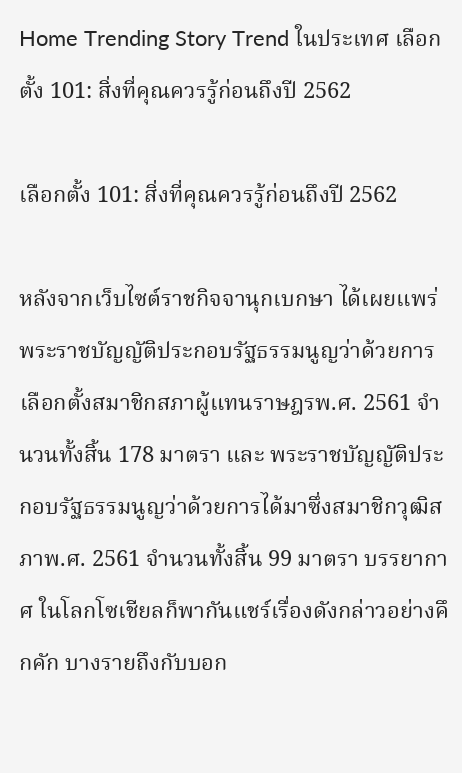Home Trending Story Trend ในประเทศ เลือกตั้ง 101: สิ่งที่คุณควรรู้ก่อนถึงปี 2562

เลือกตั้ง 101: สิ่งที่คุณควรรู้ก่อนถึงปี 2562

หลังจากเว็บไซต์ราชกิจจานุกเบกษา ได้เผยแพร่ พระราชบัญญัติประกอบรัฐธรรมนูญว่าด้วยการเลือกตั้งสมาชิกสภาผู้แทนราษฎรพ.ศ. 2561 จำนวนทั้งสิ้น 178 มาตรา และ พระราชบัญญัติประกอบรัฐธรรมนูญว่าด้วยการได้มาซึ่งสมาชิกวุฒิสภาพ.ศ. 2561 จำนวนทั้งสิ้น 99 มาตรา บรรยากาศ ในโลกโซเชียลก็พากันแชร์เรื่องดังกล่าวอย่างคึกคัก บางรายถึงกับบอก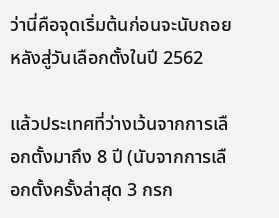ว่านี่คือจุดเริ่มต้นก่อนจะนับถอยหลังสู่วันเลือกตั้งในปี 2562

แล้วประเทศที่ว่างเว้นจากการเลือกตั้งมาถึง 8 ปี (นับจากการเลือกตั้งครั้งล่าสุด 3 กรก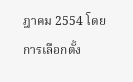ฎาคม 2554 โดยการเลือกตั้ง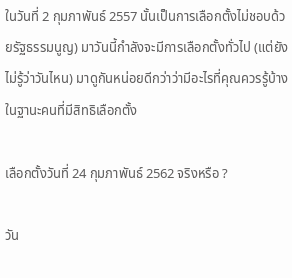ในวันที่ 2 กุมภาพันธ์ 2557 นั้นเป็นการเลือกตั้งไม่ชอบด้วยรัฐธรรมนูญ) มาวันนี้กำลังจะมีการเลือกตั้งทั่วไป (แต่ยังไม่รู้ว่าวันไหน) มาดูกันหน่อยดีกว่าว่ามีอะไรที่คุณควรรู้บ้างในฐานะคนที่มีสิทธิเลือกตั้ง

เลือกตั้งวันที่ 24 กุมภาพันธ์ 2562 จริงหรือ ?

วัน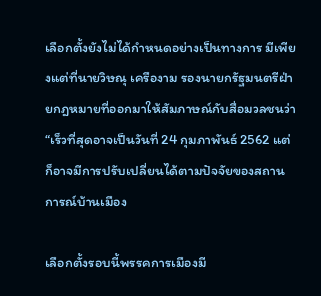เลือกตั้งยังไม่ได้กำหนดอย่างเป็นทางการ มีเพียงแต่ที่นายวิษณุ เครืองาม รองนายกรัฐมนตรีฝ่ายกฎหมายที่ออกมาให้สัมภาษณ์กับสื่อมวลชนว่า “เร็วที่สุดอาจเป็นวันที่ 24 กุมภาพันธ์ 2562 แต่ก็อาจมีการปรับเปลี่ยนได้ตามปัจจัยของสถานการณ์บ้านเมือง

เลือกตั้งรอบนี้พรรคการเมืองมี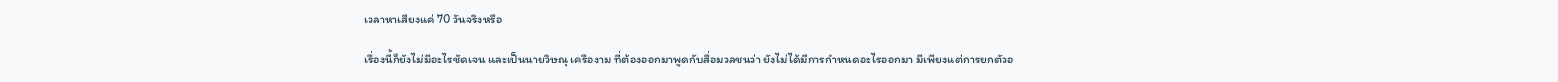เวลาหาเสียงแค่ 70 วันจริงหรือ

เรื่องนี้ก็ยังไม่มีอะไรชัดเจน และเป็นนายวิษณุ เครืองาม ที่ต้องออกมาพูดกับสื่อมวลชนว่า ยังไม่ได้มีการกำหนดอะไรออกมา มีเพียงแต่การยกตัวอ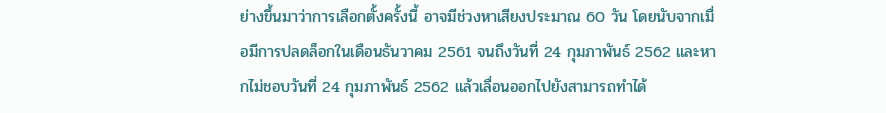ย่างขึ้นมาว่าการเลือกตั้งครั้งนี้ อาจมีช่วงหาเสียงประมาณ 60 วัน โดยนับจากเมื่อมีการปลดล็อกในเดือนธันวาคม 2561 จนถึงวันที่ 24 กุมภาพันธ์ 2562 และหากไม่ชอบวันที่ 24 กุมภาพันธ์ 2562 แล้วเลื่อนออกไปยังสามารถทำได้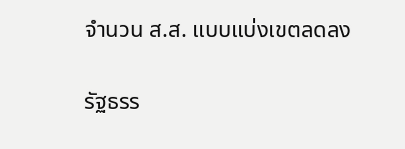จำนวน ส.ส. แบบแบ่งเขตลดลง

รัฐธรร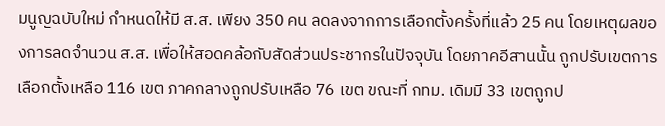มนูญฉบับใหม่ กำหนดให้มี ส.ส. เพียง 350 คน ลดลงจากการเลือกตั้งครั้งที่แล้ว 25 คน โดยเหตุผลของการลดจำนวน ส.ส. เพื่อให้สอดคล้อกับสัดส่วนประชากรในปัจจุบัน โดยภาคอีสานนั้น ถูกปรับเขตการเลือกตั้งเหลือ 116 เขต ภาคกลางถูกปรับเหลือ 76 เขต ขณะที่ กทม. เดิมมี 33 เขตถูกป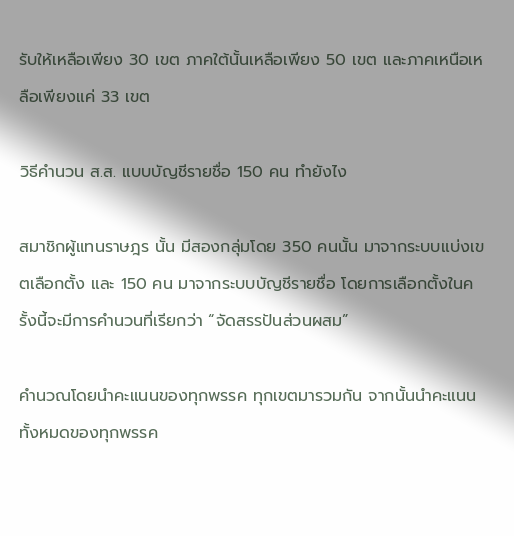รับให้เหลือเพียง 30 เขต ภาคใต้นั้นเหลือเพียง 50 เขต และภาคเหนือเหลือเพียงแค่ 33 เขต

วิธีคำนวน ส.ส. แบบบัญชีรายชื่อ 150 คน ทำยังไง

สมาชิกผู้แทนราษฎร นั้น มีสองกลุ่มโดย 350 คนนั้น มาจากระบบแบ่งเขตเลือกตั้ง และ 150 คน มาจากระบบบัญชีรายชื่อ โดยการเลือกตั้งในครั้งนี้จะมีการคำนวนที่เรียกว่า “จัดสรรปันส่วนผสม”

คำนวณโดยนำคะแนนของทุกพรรค ทุกเขตมารวมกัน จากนั้นนำคะแนนทั้งหมดของทุกพรรค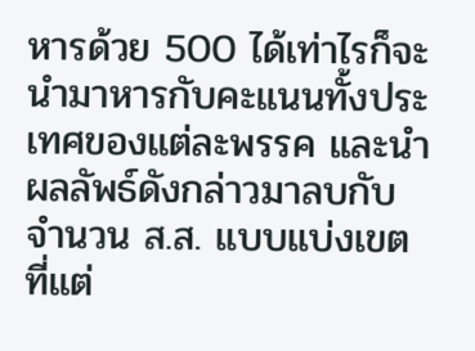หารด้วย 500 ได้เท่าไรก็จะนำมาหารกับคะแนนทั้งประเทศของแต่ละพรรค และนำผลลัพธ์ดังกล่าวมาลบกับจำนวน ส.ส. แบบแบ่งเขตที่แต่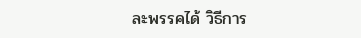ละพรรคได้ วิธีการ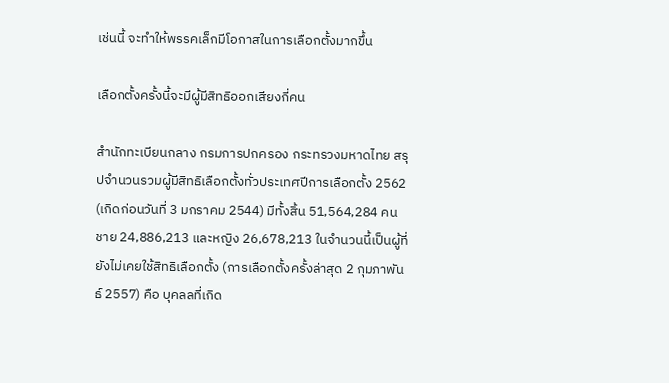เช่นนี้ จะทำให้พรรคเล็กมีโอกาสในการเลือกตั้งมากขึ้น

เลือกตั้งครั้งนี้จะมีผู้มีสิทธิออกเสียงกี่คน

สำนักทะเบียนกลาง กรมการปกครอง กระทรวงมหาดไทย สรุปจำนวนรวมผู้มีสิทธิเลือกตั้งทั่วประเทศปีการเลือกตั้ง 2562 (เกิดก่อนวันที่ 3 มกราคม 2544) มีทั้งสิ้น 51,564,284 คน ชาย 24,886,213 และหญิง 26,678,213 ในจำนวนนี้เป็นผู้ที่ยังไม่เคยใช้สิทธิเลือกตั้ง (การเลือกตั้งครั้งล่าสุด 2 กุมภาพันธ์ 2557) คือ บุคลลที่เกิด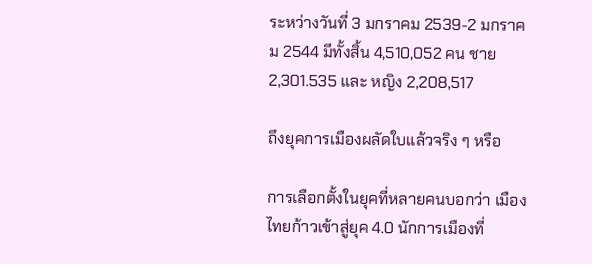ระหว่างวันที่ 3 มกราคม 2539-2 มกราคม 2544 มีทั้งสิ้น 4,510,052 คน ชาย 2,301.535 และ หญิง 2,208,517

ถึงยุคการเมืองผลัดใบแล้วจริง ๆ หรือ

การเลือกตั้งในยุคที่หลายคนบอกว่า เมืองไทยก้าวเข้าสู่ยุค 4.0 นักการเมืองที่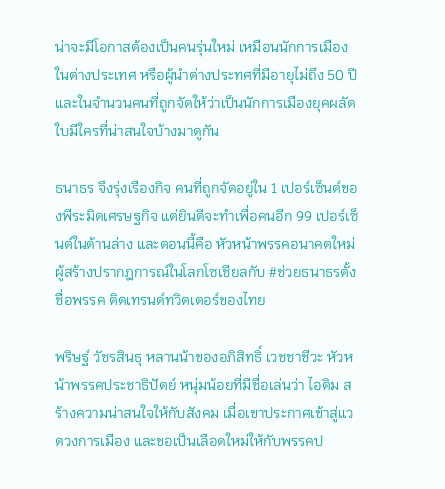น่าจะมีโอกาสต้องเป็นคนรุ่นใหม่ เหมือนนักการเมืองในต่างประเทศ หรือผู้นำต่างประทศที่มีอายุไม่ถึง 50 ปี และในจำนวนคนที่ถูกจัดให้ว่าเป็นนักการเมืองยุคผลัดใบมีใครที่น่าสนใจบ้างมาดูกัน

ธนาธร จึงรุ่งเรืองกิจ คนที่ถูกจัดอยู่ใน 1 เปอร์เซ็นต์ของพีระมิดเศรษฐกิจ แต่ยินดีจะทำเพื่อคนอีก 99 เปอร์เซ็นต์ในด้านล่าง และตอนนี้คือ หัวหน้าพรรคอนาคตใหม่ ผู้สร้างปรากฎการณ์ในโลกโซเชียลกับ #ช่วยธนาธรตั้งชื่อพรรค ติดเทรนด์ทวิตเตอร์ของไทย

พริษฐ์ วัชรสินธุ หลานน้าของอภิสิทธิ์ เวชชาชีวะ หัวหน้าพรรคประชาธิปัตย์ หนุ่มน้อยที่มีชื่อเล่นว่า ไอติม สร้างความน่าสนใจให้กับสังคม เมื่อเขาประกาศเข้าสู่แวดวงการเมือง และขอเป็นเลือดใหม่ให้กับพรรคป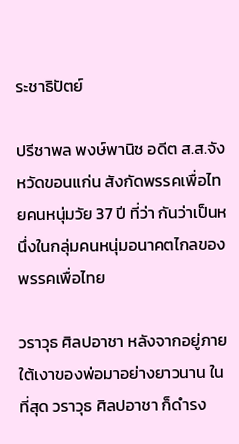ระชาธิปัตย์

ปรีชาพล พงษ์พานิช อดีต ส.ส.จังหวัดขอนแก่น สังกัดพรรคเพื่อไทยคนหนุ่มวัย 37 ปี ที่ว่า กันว่าเป็นหนึ่งในกลุ่มคนหนุ่มอนาคตไกลของพรรคเพื่อไทย

วราวุธ ศิลปอาชา หลังจากอยู่ภายใต้เงาของพ่อมาอย่างยาวนาน ในที่สุด วราวุธ ศิลปอาชา ก็ดำรง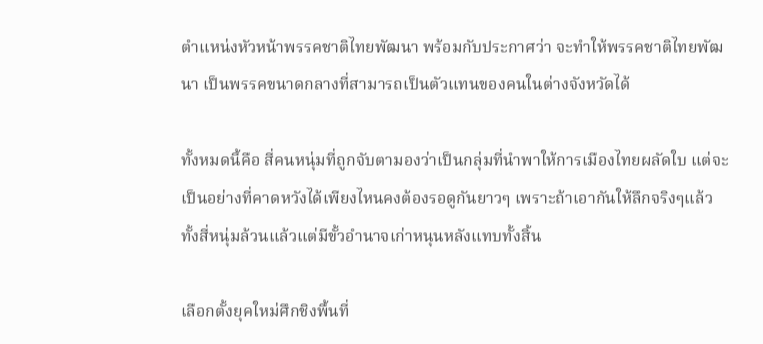ตำแหน่งหัวหน้าพรรคชาติไทยพัฒนา พร้อมกับประกาศว่า จะทำให้พรรคชาติไทยพัฒนา เป็นพรรคขนาดกลางที่สามารถเป็นตัวแทนของคนในต่างจังหวัดได้

ทั้งหมดนี้คือ สี่คนหนุ่มที่ถูกจับตามองว่าเป็นกลุ่มที่นำพาให้การเมืองไทยผลัดใบ แต่จะเป็นอย่างที่คาดหวังได้เพียงไหนคงต้องรอดูกันยาวๆ เพราะถ้าเอากันให้ลึกจริงๆแล้วทั้งสี่หนุ่มล้วนแล้วแต่มีขั้วอำนาจเก่าหนุนหลังแทบทั้งสิ้น

เลือกตั้งยุคใหม่ศึกชิงพื้นที่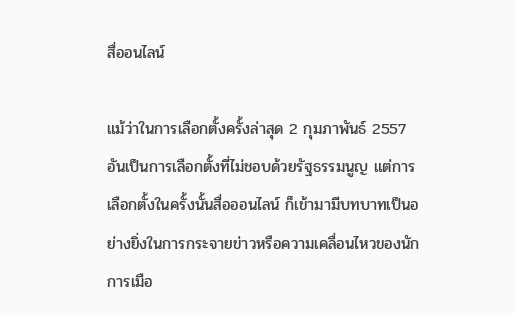สื่ออนไลน์

แม้ว่าในการเลือกตั้งครั้งล่าสุด 2 กุมภาพันธ์ 2557 อันเป็นการเลือกตั้งที่ไม่ชอบด้วยรัฐธรรมนูญ แต่การเลือกตั้งในครั้งนั้นสื่อออนไลน์ ก็เข้ามามีบทบาทเป็นอย่างยิ่งในการกระจายข่าวหรือความเคลื่อนไหวของนักการเมือ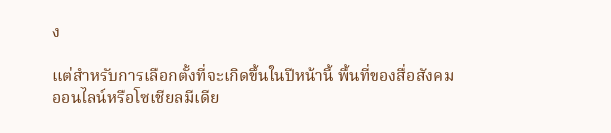ง

แต่สำหรับการเลือกตั้งที่จะเกิดขึ้นในปีหน้านี้ พื้นที่ของสื่อสังคมออนไลน์หรือโซเชียลมีเดีย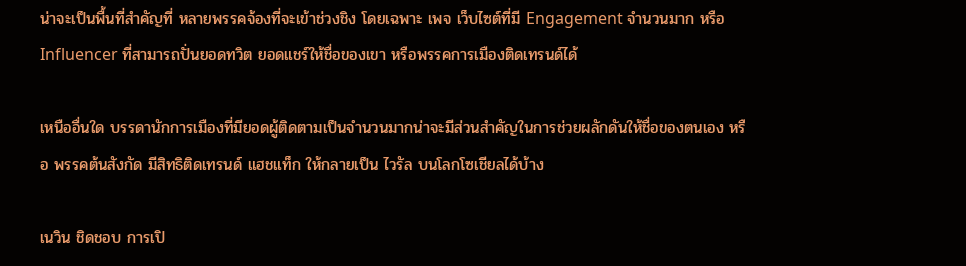น่าจะเป็นพื้นที่สำคัญที่ หลายพรรคจ้องที่จะเข้าช่วงชิง โดยเฉพาะ เพจ เว็บไซต์ที่มี Engagement จำนวนมาก หรือ Influencer ที่สามารถปั่นยอดทวิต ยอดแชร์ให้ชื่อของเขา หรือพรรคการเมืองติดเทรนด์ได้

เหนืออื่นใด บรรดานักการเมืองที่มียอดผู้ติดตามเป็นจำนวนมากน่าจะมีส่วนสำคัญในการช่วยผลักดันให้ชื่อของตนเอง หรือ พรรคต้นสังกัด มีสิทธิติดเทรนด์ แฮชแท็ก ให้กลายเป็น ไวรัล บนโลกโซเชียลได้บ้าง

เนวิน ชิดชอบ การเปิ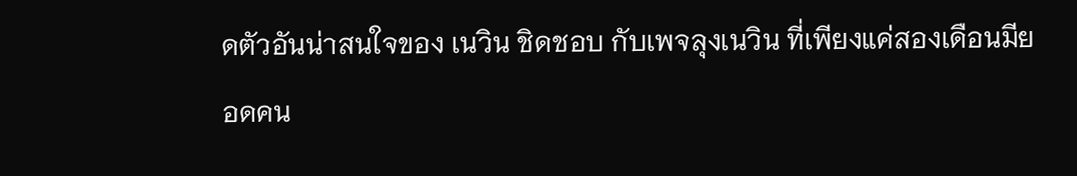ดตัวอันน่าสนใจของ เนวิน ชิดชอบ กับเพจลุงเนวิน ที่เพียงแค่สองเดือนมียอดคน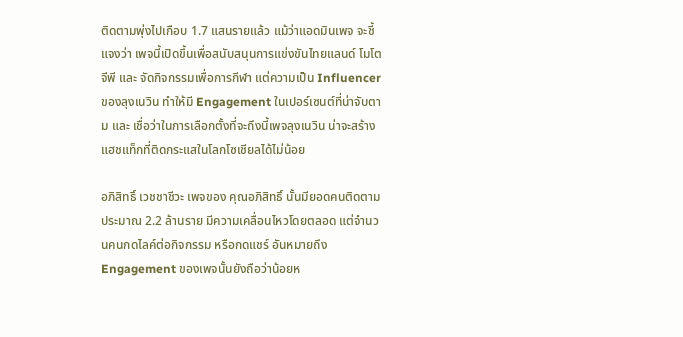ติดตามพุ่งไปเกือบ 1.7 แสนรายแล้ว แม้ว่าแอดมินเพจ จะชี้แจงว่า เพจนี้เปิดขึ้นเพื่อสนับสนุนการแข่งขันไทยแลนด์ โมโตจีพี และ จัดกิจกรรมเพื่อการกีฬา แต่ความเป็น Influencer ของลุงเนวิน ทำให้มี Engagement ในเปอร์เซนต์ที่น่าจับตาม และ เชื่อว่าในการเลือกตั้งที่จะถึงนี้เพจลุงเนวิน น่าจะสร้างแฮชแท็กที่ติดกระแสในโลกโซเชียลได้ไม่น้อย

อภิสิทธิ์ เวชชาชีวะ เพจของ คุณอภิสิทธิ์ นั้นมียอดคนติดตามประมาณ 2.2 ล้านราย มีความเคลื่อนไหวโดยตลอด แต่จำนวนคนกดไลค์ต่อกิจกรรม หรือกดแชร์ อันหมายถึง Engagement ของเพจนั้นยังถือว่าน้อยห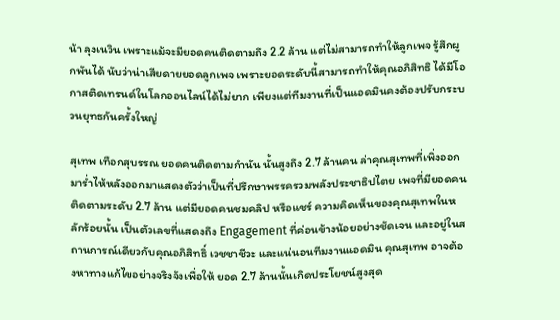น้า ลุงเนวิน เพราะแม้จะมียอดคนติดตามถึง 2.2 ล้าน แต่ไม่สามารถทำให้ลูกเพจ รู้สึกผูกพันได้ นับว่าน่าเสียดายยอดลูกเพจ เพราะยอดระดับนี้สามารถทำให้คุณอภิสิทธิ ได้มีโอกาสติดเทรนด์ในโลกออนไลน์ได้ไม่ยาก เพียงแต่ทีมงานที่เป็นแอดมินคงต้องปรับกระบวนยุทธกันครั้งใหญ่

สุเทพ เทือกสุบรรณ ยอดคนติดตามกำนัน นั้นสูงถึง 2.7 ล้านคน ล่าคุณสุเทพที่เพิ่งออกมาร่ำไห้หลังออกมาแสดงตัวว่าเป็นที่ปรึกษาพรรครวมพลังประชาธิปไตย เพจที่มียอดคนติดตามระดับ 2.7 ล้าน แต่มียอดคนชมคลิป หรือแชร์ ความคิดเห็นของคุณสุเทพในหลักร้อยนั้น เป็นตัวเลขที่แสดงถึง Engagement ที่ค่อนข้างน้อยอย่างชัดเจน และอยู่ในสถานการณ์เดียวกับคุณอภิสิทธิ์ เวชชาชีวะ และแน่นอนทีมงานแอดมิน คุณสุเทพ อาจต้องหาทางแก้ไขอย่างจริงจังเพื่อให้ ยอด 2.7 ล้านนั้นเกิดประโยชน์สูงสุด